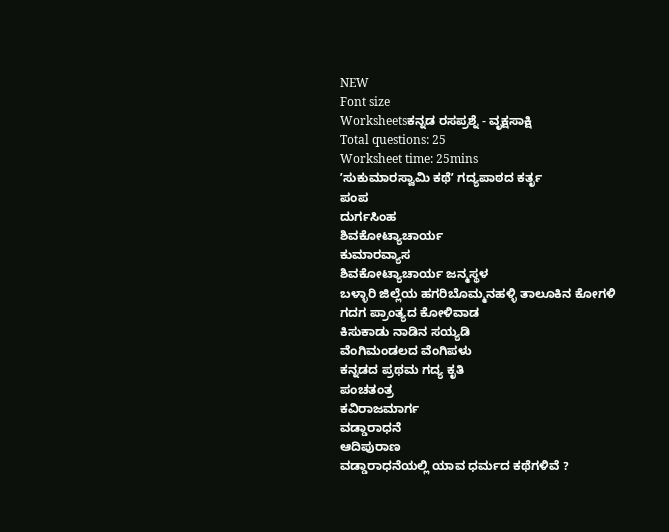NEW
Font size
Worksheetsಕನ್ನಡ ರಸಪ್ರಶ್ನೆ - ವೃಕ್ಷಸಾಕ್ಷಿ
Total questions: 25
Worksheet time: 25mins
ʼಸುಕುಮಾರಸ್ವಾಮಿ ಕಥೆʼ ಗದ್ಯಪಾಠದ ಕರ್ತೃ
ಪಂಪ
ದುರ್ಗಸಿಂಹ
ಶಿವಕೋಟ್ಯಾಚಾರ್ಯ
ಕುಮಾರವ್ಯಾಸ
ಶಿವಕೋಟ್ಯಾಚಾರ್ಯ ಜನ್ಮಸ್ಥಳ
ಬಳ್ಳಾರಿ ಜಿಲ್ಲೆಯ ಹಗರಿಬೊಮ್ಮನಹಳ್ಳಿ ತಾಲೂಕಿನ ಕೋಗಳಿ
ಗದಗ ಪ್ರಾಂತ್ಯದ ಕೋಳಿವಾಡ
ಕಿಸುಕಾಡು ನಾಡಿನ ಸಯ್ಯಡಿ
ವೆಂಗಿಮಂಡಲದ ವೆಂಗಿಪಳು
ಕನ್ನಡದ ಪ್ರಥಮ ಗದ್ಯ ಕೃತಿ
ಪಂಚತಂತ್ರ
ಕವಿರಾಜಮಾರ್ಗ
ವಡ್ಡಾರಾಧನೆ
ಆದಿಪುರಾಣ
ವಡ್ಡಾರಾಧನೆಯಲ್ಲಿ ಯಾವ ಧರ್ಮದ ಕಥೆಗಳಿವೆ ?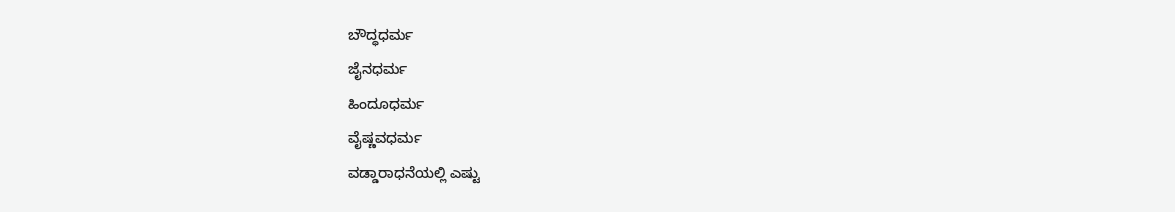ಬೌದ್ಧಧರ್ಮ
ಜೈನಧರ್ಮ
ಹಿಂದೂಧರ್ಮ
ವೈಷ್ಣವಧರ್ಮ
ವಡ್ಡಾರಾಧನೆಯಲ್ಲಿ ಎಷ್ಟು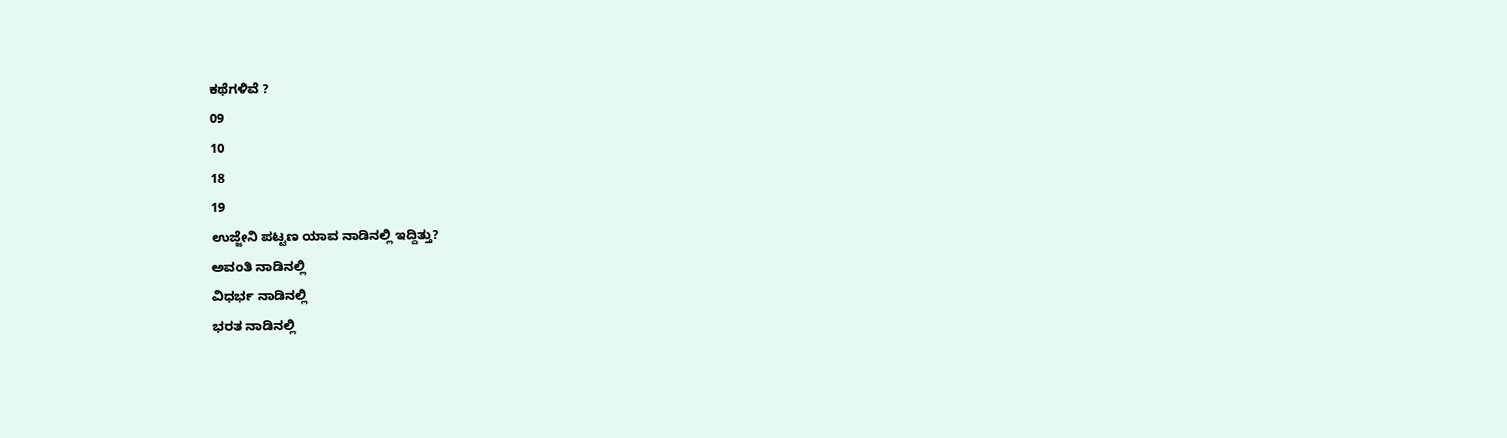ಕಥೆಗಳಿವೆ ?
09
10
18
19
ಉಜ್ಜೇನಿ ಪಟ್ಟಣ ಯಾವ ನಾಡಿನಲ್ಲಿ ಇದ್ದಿತ್ತು?
ಅವಂತಿ ನಾಡಿನಲ್ಲಿ
ವಿಧರ್ಭ ನಾಡಿನಲ್ಲಿ
ಭರತ ನಾಡಿನಲ್ಲಿ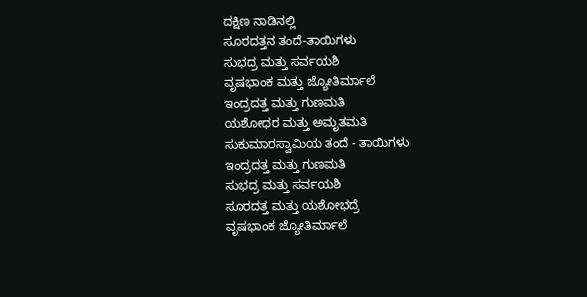ದಕ್ಷಿಣ ನಾಡಿನಲ್ಲಿ
ಸೂರದತ್ತನ ತಂದೆ-ತಾಯಿಗಳು
ಸುಭದ್ರ ಮತ್ತು ಸರ್ವಯಶಿ
ವೃಷಭಾಂಕ ಮತ್ತು ಜ್ಯೋತಿರ್ಮಾಲೆ
ಇಂದ್ರದತ್ತ ಮತ್ತು ಗುಣಮತಿ
ಯಶೋಧರ ಮತ್ತು ಅಮೃತಮತಿ
ಸುಕುಮಾರಸ್ವಾಮಿಯ ತಂದೆ - ತಾಯಿಗಳು
ಇಂದ್ರದತ್ತ ಮತ್ತು ಗುಣಮತಿ
ಸುಭದ್ರ ಮತ್ತು ಸರ್ವಯಶಿ
ಸೂರದತ್ತ ಮತ್ತು ಯಶೋಭದ್ರೆ
ವೃಷಭಾಂಕ ಜ್ಯೋತಿರ್ಮಾಲೆ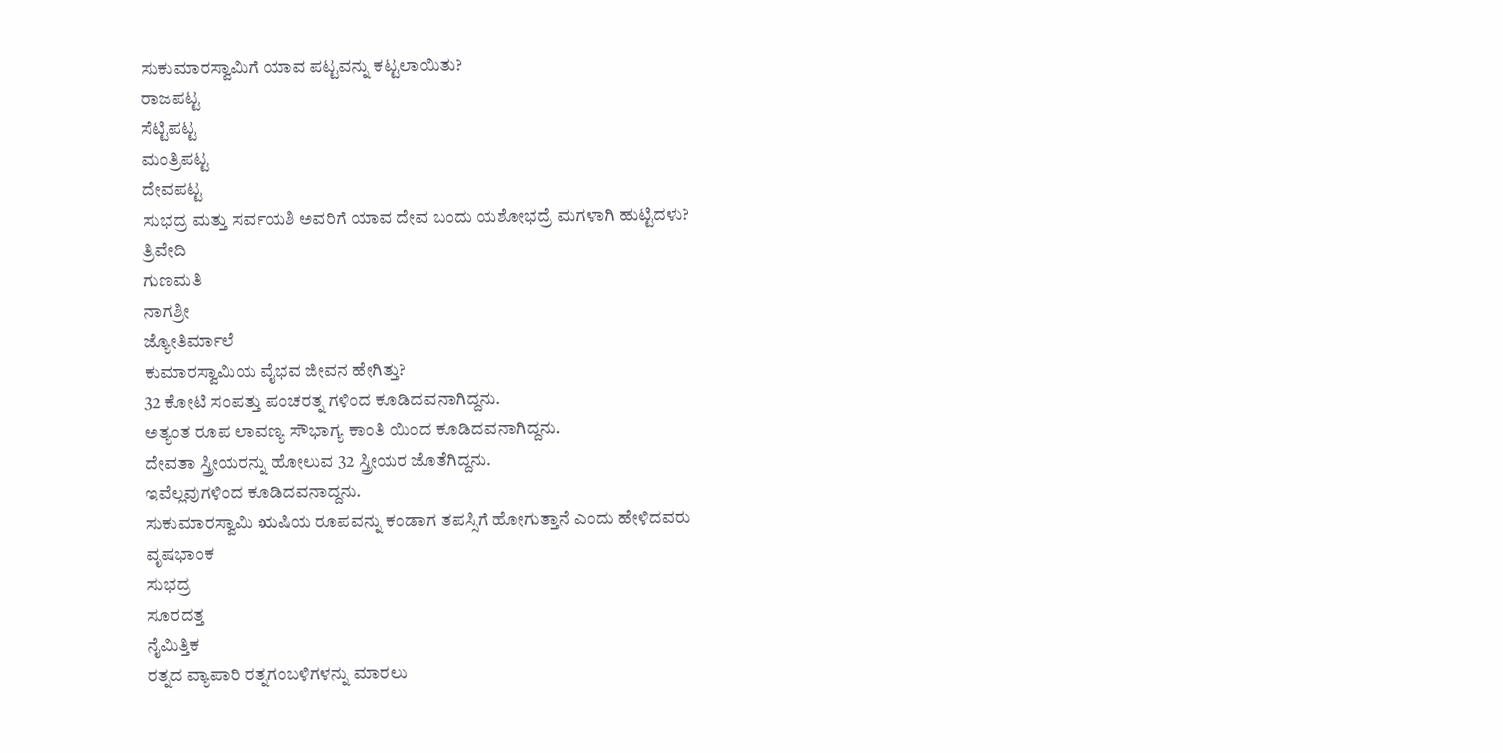ಸುಕುಮಾರಸ್ವಾಮಿಗೆ ಯಾವ ಪಟ್ಟವನ್ನು ಕಟ್ಟಲಾಯಿತು?
ರಾಜಪಟ್ಟ
ಸೆಟ್ಟಿಪಟ್ಟ
ಮಂತ್ರಿಪಟ್ಟ
ದೇವಪಟ್ಟ
ಸುಭದ್ರ ಮತ್ತು ಸರ್ವಯಶಿ ಅವರಿಗೆ ಯಾವ ದೇವ ಬಂದು ಯಶೋಭದ್ರೆ ಮಗಳಾಗಿ ಹುಟ್ಟಿದಳು?
ತ್ರಿವೇದಿ
ಗುಣಮತಿ
ನಾಗಶ್ರೀ
ಜ್ಯೋತಿರ್ಮಾಲೆ
ಕುಮಾರಸ್ವಾಮಿಯ ವೈಭವ ಜೀವನ ಹೇಗಿತ್ತು?
32 ಕೋಟಿ ಸಂಪತ್ತು ಪಂಚರತ್ನ ಗಳಿಂದ ಕೂಡಿದವನಾಗಿದ್ದನು.
ಅತ್ಯಂತ ರೂಪ ಲಾವಣ್ಯ ಸೌಭಾಗ್ಯ ಕಾಂತಿ ಯಿಂದ ಕೂಡಿದವನಾಗಿದ್ದನು.
ದೇವತಾ ಸ್ತ್ರೀಯರನ್ನು ಹೋಲುವ 32 ಸ್ತ್ರೀಯರ ಜೊತೆಗಿದ್ದನು.
ಇವೆಲ್ಲವುಗಳಿಂದ ಕೂಡಿದವನಾದ್ದನು.
ಸುಕುಮಾರಸ್ವಾಮಿ ಋಷಿಯ ರೂಪವನ್ನು ಕಂಡಾಗ ತಪಸ್ಸಿಗೆ ಹೋಗುತ್ತಾನೆ ಎಂದು ಹೇಳಿದವರು
ವೃಷಭಾಂಕ
ಸುಭದ್ರ
ಸೂರದತ್ತ
ನೈಮಿತ್ತಿಕ
ರತ್ನದ ವ್ಯಾಪಾರಿ ರತ್ನಗಂಬಳಿಗಳನ್ನು ಮಾರಲು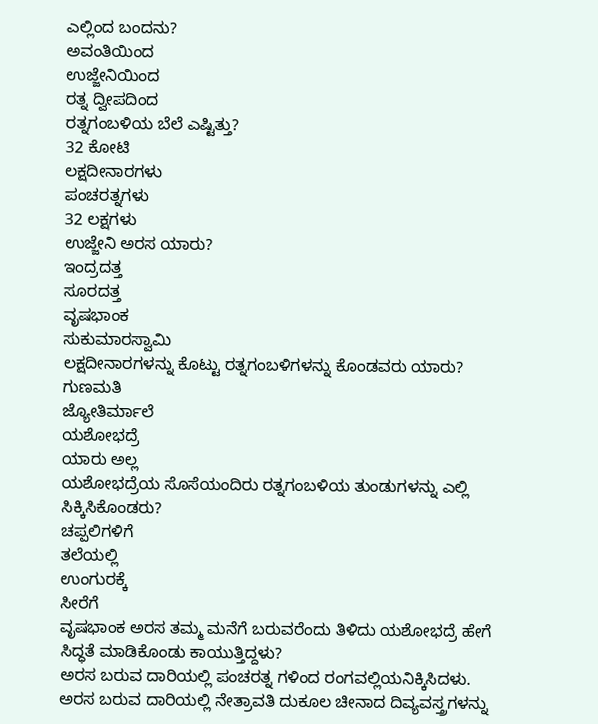ಎಲ್ಲಿಂದ ಬಂದನು?
ಅವಂತಿಯಿಂದ
ಉಜ್ಜೇನಿಯಿಂದ
ರತ್ನ ದ್ವೀಪದಿಂದ
ರತ್ನಗಂಬಳಿಯ ಬೆಲೆ ಎಷ್ಟಿತ್ತು?
32 ಕೋಟಿ
ಲಕ್ಷದೀನಾರಗಳು
ಪಂಚರತ್ನಗಳು
32 ಲಕ್ಷಗಳು
ಉಜ್ಜೇನಿ ಅರಸ ಯಾರು?
ಇಂದ್ರದತ್ತ
ಸೂರದತ್ತ
ವೃಷಭಾಂಕ
ಸುಕುಮಾರಸ್ವಾಮಿ
ಲಕ್ಷದೀನಾರಗಳನ್ನು ಕೊಟ್ಟು ರತ್ನಗಂಬಳಿಗಳನ್ನು ಕೊಂಡವರು ಯಾರು?
ಗುಣಮತಿ
ಜ್ಯೋತಿರ್ಮಾಲೆ
ಯಶೋಭದ್ರೆ
ಯಾರು ಅಲ್ಲ
ಯಶೋಭದ್ರೆಯ ಸೊಸೆಯಂದಿರು ರತ್ನಗಂಬಳಿಯ ತುಂಡುಗಳನ್ನು ಎಲ್ಲಿ ಸಿಕ್ಕಿಸಿಕೊಂಡರು?
ಚಪ್ಪಲಿಗಳಿಗೆ
ತಲೆಯಲ್ಲಿ
ಉಂಗುರಕ್ಕೆ
ಸೀರೆಗೆ
ವೃಷಭಾಂಕ ಅರಸ ತಮ್ಮ ಮನೆಗೆ ಬರುವರೆಂದು ತಿಳಿದು ಯಶೋಭದ್ರೆ ಹೇಗೆ ಸಿದ್ಧತೆ ಮಾಡಿಕೊಂಡು ಕಾಯುತ್ತಿದ್ದಳು?
ಅರಸ ಬರುವ ದಾರಿಯಲ್ಲಿ ಪಂಚರತ್ನ ಗಳಿಂದ ರಂಗವಲ್ಲಿಯನಿಕ್ಕಿಸಿದಳು.
ಅರಸ ಬರುವ ದಾರಿಯಲ್ಲಿ ನೇತ್ರಾವತಿ ದುಕೂಲ ಚೀನಾದ ದಿವ್ಯವಸ್ತ್ರಗಳನ್ನು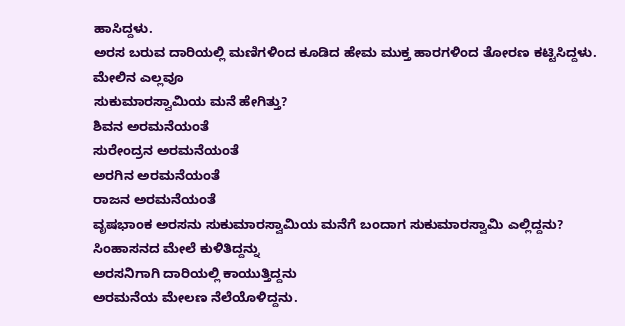ಹಾಸಿದ್ದಳು.
ಅರಸ ಬರುವ ದಾರಿಯಲ್ಲಿ ಮಣಿಗಳಿಂದ ಕೂಡಿದ ಹೇಮ ಮುಕ್ತ ಹಾರಗಳಿಂದ ತೋರಣ ಕಟ್ಟಿಸಿದ್ದಳು.
ಮೇಲಿನ ಎಲ್ಲವೂ
ಸುಕುಮಾರಸ್ವಾಮಿಯ ಮನೆ ಹೇಗಿತ್ತು?
ಶಿವನ ಅರಮನೆಯಂತೆ
ಸುರೇಂದ್ರನ ಅರಮನೆಯಂತೆ
ಅರಗಿನ ಅರಮನೆಯಂತೆ
ರಾಜನ ಅರಮನೆಯಂತೆ
ವೃಷಭಾಂಕ ಅರಸನು ಸುಕುಮಾರಸ್ವಾಮಿಯ ಮನೆಗೆ ಬಂದಾಗ ಸುಕುಮಾರಸ್ವಾಮಿ ಎಲ್ಲಿದ್ದನು?
ಸಿಂಹಾಸನದ ಮೇಲೆ ಕುಳಿತಿದ್ದನ್ನು
ಅರಸನಿಗಾಗಿ ದಾರಿಯಲ್ಲಿ ಕಾಯುತ್ತಿದ್ದನು
ಅರಮನೆಯ ಮೇಲಣ ನೆಲೆಯೊಳಿದ್ದನು.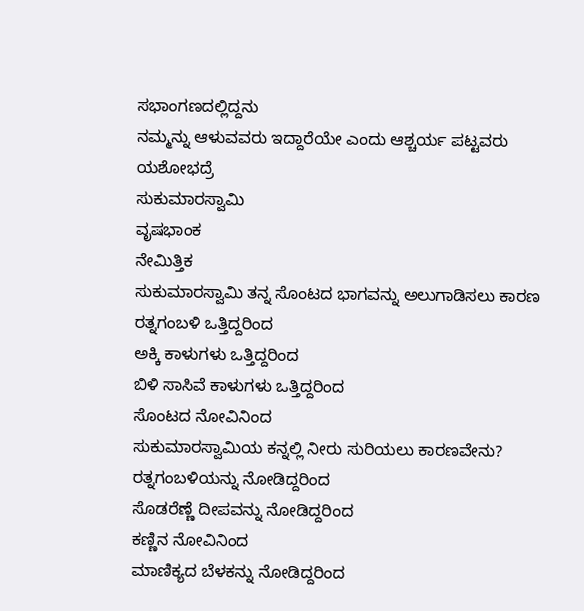ಸಭಾಂಗಣದಲ್ಲಿದ್ದನು
ನಮ್ಮನ್ನು ಆಳುವವರು ಇದ್ದಾರೆಯೇ ಎಂದು ಆಶ್ಚರ್ಯ ಪಟ್ಟವರು
ಯಶೋಭದ್ರೆ
ಸುಕುಮಾರಸ್ವಾಮಿ
ವೃಷಭಾಂಕ
ನೇಮಿತ್ತಿಕ
ಸುಕುಮಾರಸ್ವಾಮಿ ತನ್ನ ಸೊಂಟದ ಭಾಗವನ್ನು ಅಲುಗಾಡಿಸಲು ಕಾರಣ
ರತ್ನಗಂಬಳಿ ಒತ್ತಿದ್ದರಿಂದ
ಅಕ್ಕಿ ಕಾಳುಗಳು ಒತ್ತಿದ್ದರಿಂದ
ಬಿಳಿ ಸಾಸಿವೆ ಕಾಳುಗಳು ಒತ್ತಿದ್ದರಿಂದ
ಸೊಂಟದ ನೋವಿನಿಂದ
ಸುಕುಮಾರಸ್ವಾಮಿಯ ಕನ್ನಲ್ಲಿ ನೀರು ಸುರಿಯಲು ಕಾರಣವೇನು?
ರತ್ನಗಂಬಳಿಯನ್ನು ನೋಡಿದ್ದರಿಂದ
ಸೊಡರೆಣ್ಣೆ ದೀಪವನ್ನು ನೋಡಿದ್ದರಿಂದ
ಕಣ್ಣಿನ ನೋವಿನಿಂದ
ಮಾಣಿಕ್ಯದ ಬೆಳಕನ್ನು ನೋಡಿದ್ದರಿಂದ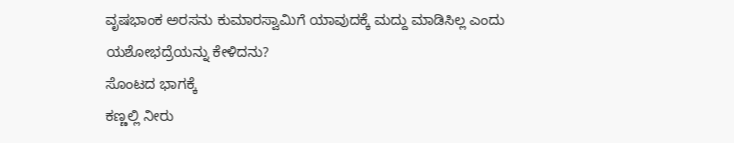ವೃಷಭಾಂಕ ಅರಸನು ಕುಮಾರಸ್ವಾಮಿಗೆ ಯಾವುದಕ್ಕೆ ಮದ್ದು ಮಾಡಿಸಿಲ್ಲ ಎಂದು ಯಶೋಭದ್ರೆಯನ್ನು ಕೇಳಿದನು?
ಸೊಂಟದ ಭಾಗಕ್ಕೆ
ಕಣ್ಣಲ್ಲಿ ನೀರು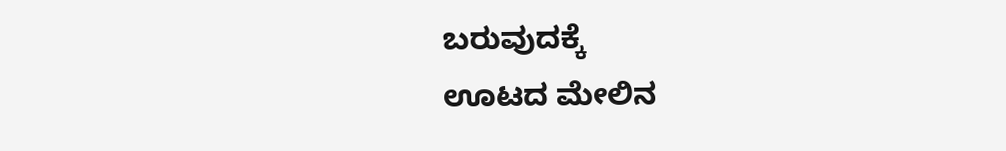ಬರುವುದಕ್ಕೆ
ಊಟದ ಮೇಲಿನ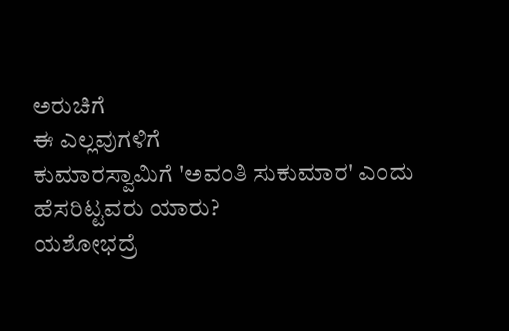ಅರುಚಿಗೆ
ಈ ಎಲ್ಲವುಗಳಿಗೆ
ಕುಮಾರಸ್ವಾಮಿಗೆ 'ಅವಂತಿ ಸುಕುಮಾರ' ಎಂದು ಹೆಸರಿಟ್ಟವರು ಯಾರು?
ಯಶೋಭದ್ರೆ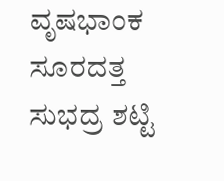ವೃಷಭಾಂಕ
ಸೂರದತ್ತ
ಸುಭದ್ರ ಶಟ್ಟಿ